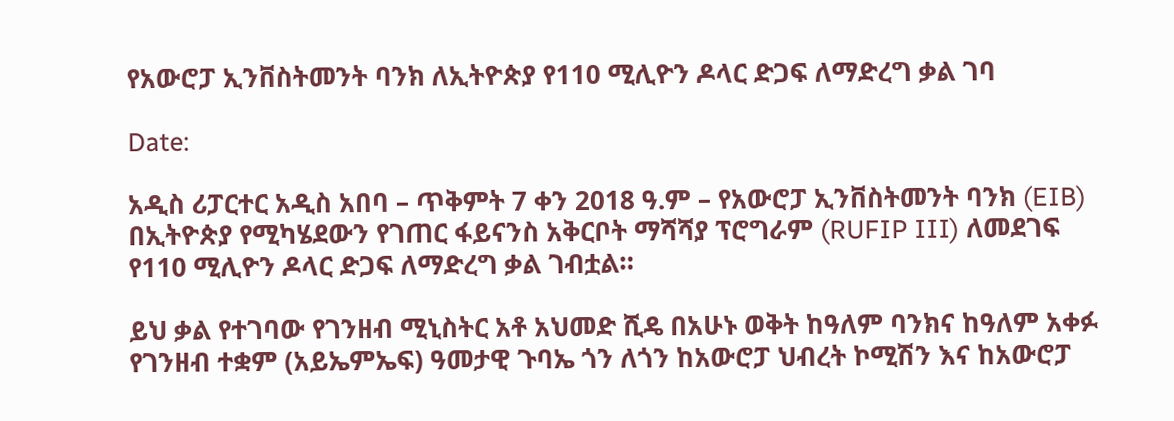የአውሮፓ ኢንቨስትመንት ባንክ ለኢትዮጵያ የ110 ሚሊዮን ዶላር ድጋፍ ለማድረግ ቃል ገባ

Date:

አዲስ ሪፓርተር አዲስ አበባ – ጥቅምት 7 ቀን 2018 ዓ.ም – የአውሮፓ ኢንቨስትመንት ባንክ (EIB) በኢትዮጵያ የሚካሄደውን የገጠር ፋይናንስ አቅርቦት ማሻሻያ ፕሮግራም (RUFIP III) ለመደገፍ የ110 ሚሊዮን ዶላር ድጋፍ ለማድረግ ቃል ገብቷል።

ይህ ቃል የተገባው የገንዘብ ሚኒስትር አቶ አህመድ ሺዴ በአሁኑ ወቅት ከዓለም ባንክና ከዓለም አቀፉ የገንዘብ ተቋም (አይኤምኤፍ) ዓመታዊ ጉባኤ ጎን ለጎን ከአውሮፓ ህብረት ኮሚሽን እና ከአውሮፓ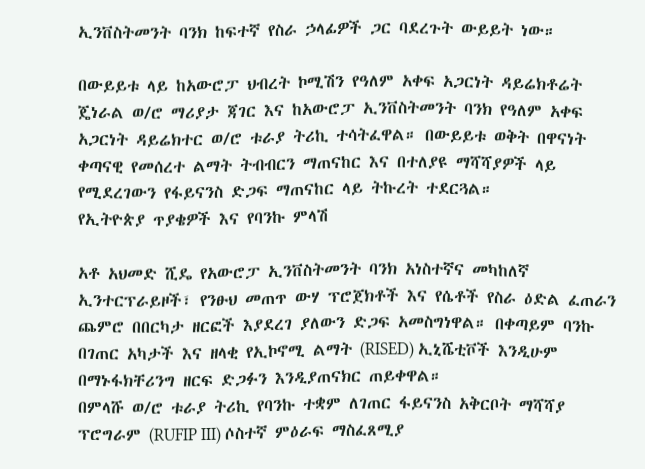ኢንቨስትመንት ባንክ ከፍተኛ የስራ ኃላፊዎች ጋር ባደረጉት ውይይት ነው።

በውይይቱ ላይ ከአውሮፓ ህብረት ኮሚሽን የዓለም አቀፍ አጋርነት ዳይሬክቶሬት ጄነራል ወ/ሮ ማሪያታ ጃገር እና ከአውሮፓ ኢንቨስትመንት ባንክ የዓለም አቀፍ አጋርነት ዳይሬክተር ወ/ሮ ቱራያ ትሪኪ ተሳትፈዋል። በውይይቱ ወቅት በዋናነት ቀጣናዊ የመሰረተ ልማት ትብብርን ማጠናከር እና በተለያዩ ማሻሻያዎች ላይ የሚደረገውን የፋይናንስ ድጋፍ ማጠናከር ላይ ትኩረት ተደርጓል።
የኢትዮጵያ ጥያቄዎች እና የባንኩ ምላሽ

አቶ አህመድ ሺዴ የአውሮፓ ኢንቨስትመንት ባንክ አነስተኛና መካከለኛ ኢንተርፕራይዞች፣ የንፁህ መጠጥ ውሃ ፕሮጀክቶች እና የሴቶች የስራ ዕድል ፈጠራን ጨምሮ በበርካታ ዘርፎች እያደረገ ያለውን ድጋፍ አመስግነዋል። በቀጣይም ባንኩ በገጠር አካታች እና ዘላቂ የኢኮኖሚ ልማት (RISED) ኢኒሼቲቮች እንዲሁም በማኑፋክቸሪንግ ዘርፍ ድጋፉን እንዲያጠናክር ጠይቀዋል።
በምላሹ ወ/ሮ ቱራያ ትሪኪ የባንኩ ተቋም ለገጠር ፋይናንስ አቅርቦት ማሻሻያ ፕሮግራም (RUFIP III) ሶስተኛ ምዕራፍ ማስፈጸሚያ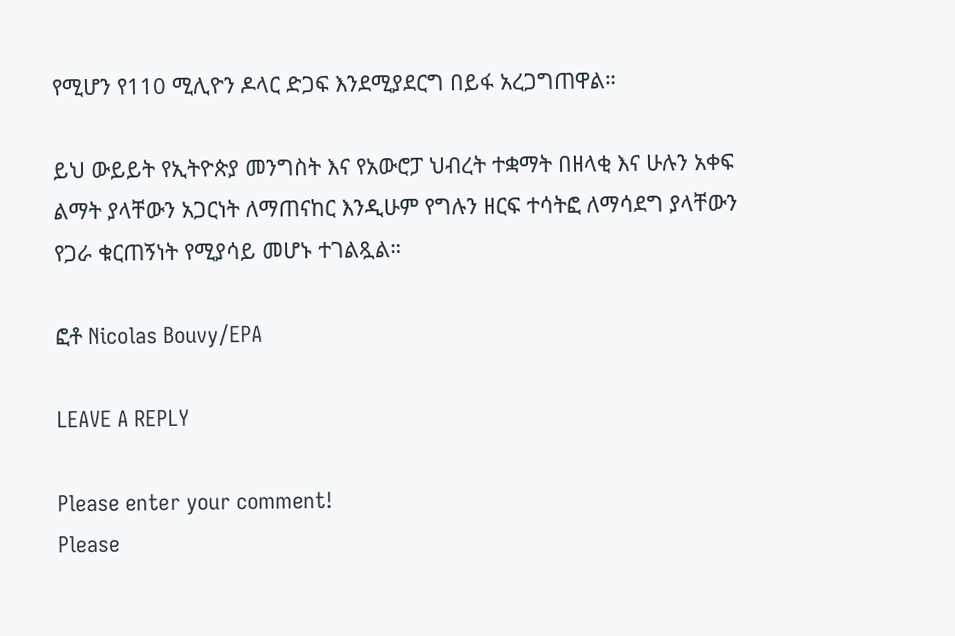የሚሆን የ110 ሚሊዮን ዶላር ድጋፍ እንደሚያደርግ በይፋ አረጋግጠዋል።

ይህ ውይይት የኢትዮጵያ መንግስት እና የአውሮፓ ህብረት ተቋማት በዘላቂ እና ሁሉን አቀፍ ልማት ያላቸውን አጋርነት ለማጠናከር እንዲሁም የግሉን ዘርፍ ተሳትፎ ለማሳደግ ያላቸውን የጋራ ቁርጠኝነት የሚያሳይ መሆኑ ተገልጿል።

ፎቶ Nicolas Bouvy/EPA

LEAVE A REPLY

Please enter your comment!
Please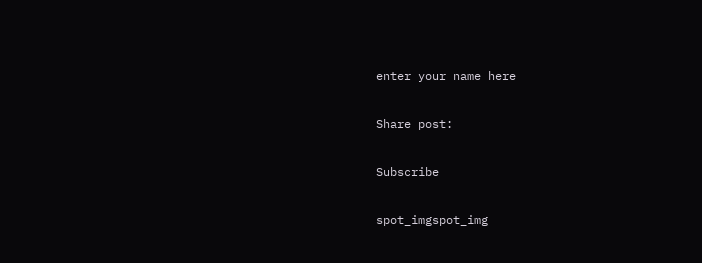enter your name here

Share post:

Subscribe

spot_imgspot_img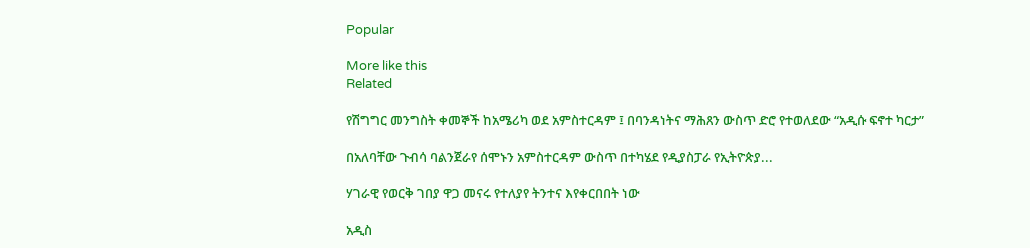Popular

More like this
Related

የሽግግር መንግስት ቀመኞች ከአሜሪካ ወደ አምስተርዳም ፤ በባንዳነትና ማሕጸን ውስጥ ድሮ የተወለደው “አዲሱ ፍኖተ ካርታ”

በአለባቸው ጉብሳ ባልንጀራየ ሰሞኑን አምስተርዳም ውስጥ በተካሄደ የዲያስፓራ የኢትዮጵያ...

ሃገራዊ የወርቅ ገበያ ዋጋ መናሩ የተለያየ ትንተና እየቀርበበት ነው

አዲስ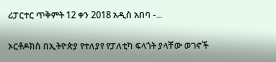ሪፓርተር ጥቅምት 12 ቀን 2018 አዲስ አበባ -...

ኦርቶዶክስ በኢትዮጵያ የተለያየ የፓለቲካ ፍላጎት ያላቸው ወገኖች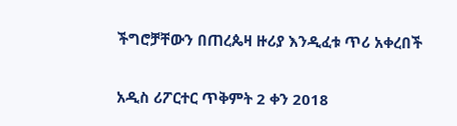ችግሮቻቸውን በጠረጴዛ ዙሪያ እንዲፈቱ ጥሪ አቀረበች

አዲስ ሪፖርተር ጥቅምት 2 ቀን 2018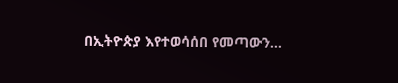በኢትዮጵያ እየተወሳሰበ የመጣውን...